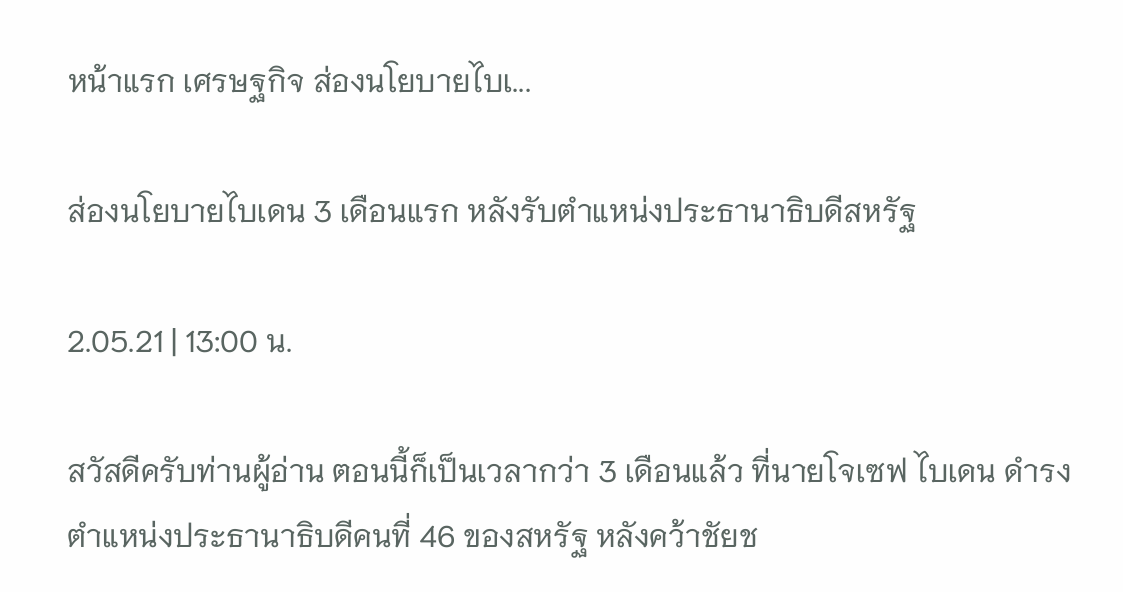หน้าแรก เศรษฐกิจ ส่องนโยบายไบเ...

ส่องนโยบายไบเดน 3 เดือนแรก หลังรับตำแหน่งประธานาธิบดีสหรัฐ

2.05.21 | 13:00 น.

สวัสดีครับท่านผู้อ่าน ตอนนี้ก็เป็นเวลากว่า 3 เดือนแล้ว ที่นายโจเซฟ ไบเดน ดำรงตำแหน่งประธานาธิบดีคนที่ 46 ของสหรัฐ หลังคว้าชัยช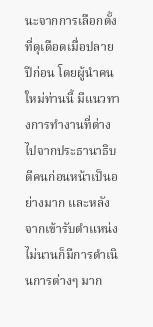นะจากการเลือกตั้งที่ดุเดือดเมื่อปลายปีก่อน โดยผู้นำคนใหม่ท่านนี้ มีแนวทางการทำงานที่ต่างไปจากประธานาธิบดีคนก่อนหน้าเป็นอย่างมาก และหลังจากเข้ารับตำแหน่งไม่นานก็มีการดำเนินการต่างๆ มาก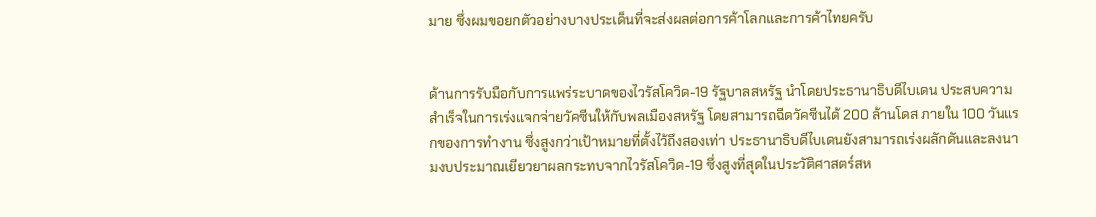มาย ซึ่งผมขอยกตัวอย่างบางประเด็นที่จะส่งผลต่อการค้าโลกและการค้าไทยครับ


ด้านการรับมือกับการแพร่ระบาดของไวรัสโควิด-19 รัฐบาลสหรัฐ นำโดยประธานาธิบดีไบเดน ประสบความสำเร็จในการเร่งแจกจ่ายวัคซีนให้กับพลเมืองสหรัฐ โดยสามารถฉีดวัคซีนได้ 200 ล้านโดส ภายใน 100 วันแรกของการทำงาน ซึ่งสูงกว่าเป้าหมายที่ตั้งไว้ถึงสองเท่า ประธานาธิบดีไบเดนยังสามารถเร่งผลักดันและลงนามงบประมาณเยียวยาผลกระทบจากไวรัสโควิด-19 ซึ่งสูงที่สุดในประวัติศาสตร์สห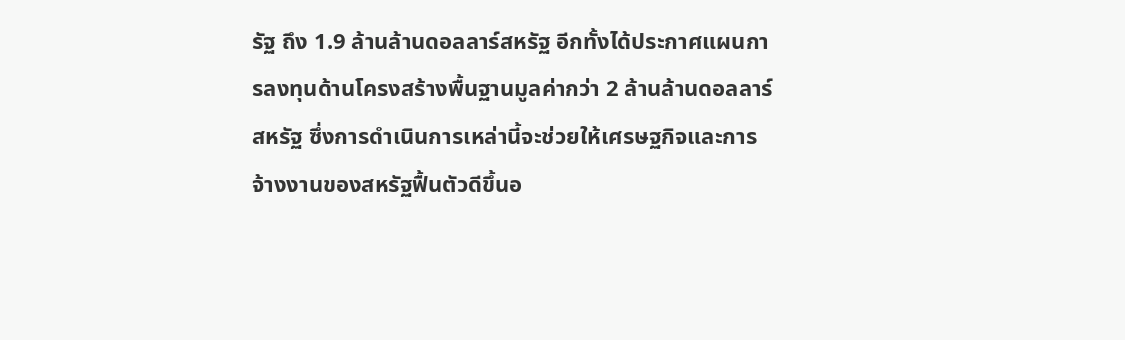รัฐ ถึง 1.9 ล้านล้านดอลลาร์สหรัฐ อีกทั้งได้ประกาศแผนการลงทุนด้านโครงสร้างพื้นฐานมูลค่ากว่า 2 ล้านล้านดอลลาร์สหรัฐ ซึ่งการดำเนินการเหล่านี้จะช่วยให้เศรษฐกิจและการจ้างงานของสหรัฐฟื้นตัวดีขึ้นอ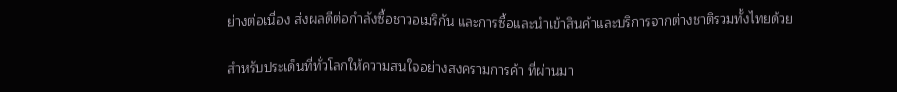ย่างต่อเนื่อง ส่งผลดีต่อกำลังซื้อชาวอเมริกัน และการซื้อและนำเข้าสินค้าและบริการจากต่างชาติรวมทั้งไทยด้วย

สำหรับประเด็นที่ทั่วโลกให้ความสนใจอย่างสงครามการค้า ที่ผ่านมา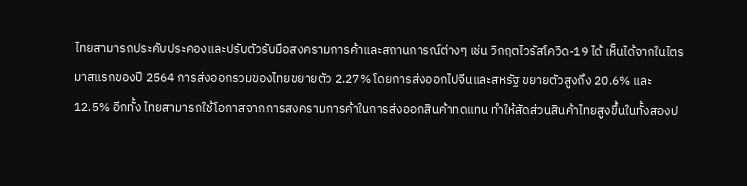ไทยสามารถประคับประคองและปรับตัวรับมือสงครามการค้าและสถานการณ์ต่างๆ เช่น วิกฤตไวรัสโควิด-19 ได้ เห็นได้จากในไตรมาสแรกของปี 2564 การส่งออกรวมของไทยขยายตัว 2.27% โดยการส่งออกไปจีนและสหรัฐ ขยายตัวสูงถึง 20.6% และ 12.5% อีกทั้ง ไทยสามารถใช้โอกาสจากการสงครามการค้าในการส่งออกสินค้าทดแทน ทำให้สัดส่วนสินค้าไทยสูงขึ้นในทั้งสองป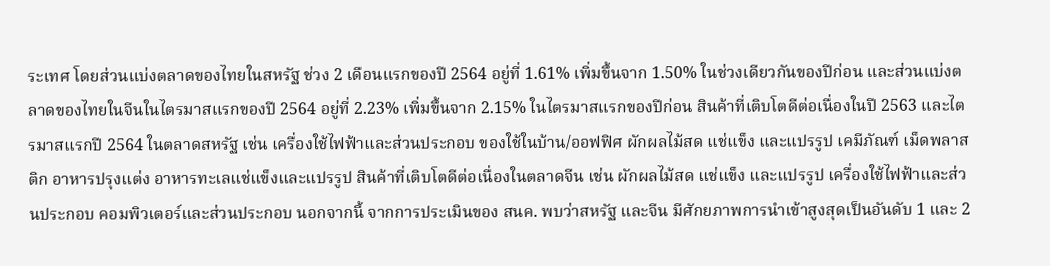ระเทศ โดยส่วนแบ่งตลาดของไทยในสหรัฐ ช่วง 2 เดือนแรกของปี 2564 อยู่ที่ 1.61% เพิ่มขึ้นจาก 1.50% ในช่วงเดียวกันของปีก่อน และส่วนแบ่งตลาดของไทยในจีนในไตรมาสแรกของปี 2564 อยู่ที่ 2.23% เพิ่มขึ้นจาก 2.15% ในไตรมาสแรกของปีก่อน สินค้าที่เติบโตดีต่อเนื่องในปี 2563 และไตรมาสแรกปี 2564 ในตลาดสหรัฐ เช่น เครื่องใช้ไฟฟ้าและส่วนประกอบ ของใช้ในบ้าน/ออฟฟิศ ผักผลไม้สด แช่แข็ง และแปรรูป เคมีภัณฑ์ เม็ดพลาสติก อาหารปรุงแต่ง อาหารทะเลแช่แข็งและแปรรูป สินค้าที่เติบโตดีต่อเนื่องในตลาดจีน เช่น ผักผลไม้สด แช่แข็ง และแปรรูป เครื่องใช้ไฟฟ้าและส่วนประกอบ คอมพิวเตอร์และส่วนประกอบ นอกจากนี้ จากการประเมินของ สนค. พบว่าสหรัฐ และจีน มีศักยภาพการนำเข้าสูงสุดเป็นอันดับ 1 และ 2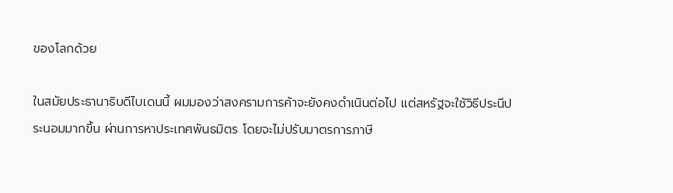ของโลกด้วย

ในสมัยประธานาธิบดีไบเดนนี้ ผมมองว่าสงครามการค้าจะยังคงดำเนินต่อไป แต่สหรัฐจะใช้วิธีประนีประนอมมากขึ้น ผ่านการหาประเทศพันธมิตร โดยจะไม่ปรับมาตรการภาษี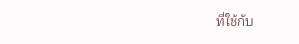ที่ใช้กับ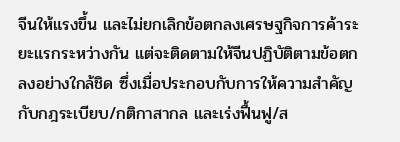จีนให้แรงขึ้น และไม่ยกเลิกข้อตกลงเศรษฐกิจการค้าระยะแรกระหว่างกัน แต่จะติดตามให้จีนปฏิบัติตามข้อตกลงอย่างใกล้ชิด ซึ่งเมื่อประกอบกับการให้ความสำคัญกับกฎระเบียบ/กติกาสากล และเร่งฟื้นฟู/ส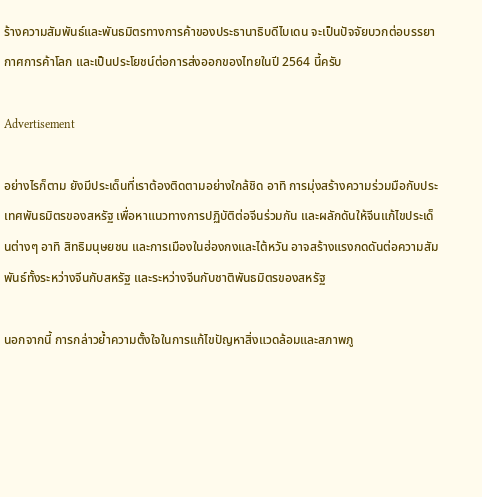ร้างความสัมพันธ์และพันธมิตรทางการค้าของประธานาธิบดีไบเดน จะเป็นปัจจัยบวกต่อบรรยากาศการค้าโลก และเป็นประโยชน์ต่อการส่งออกของไทยในปี 2564 นี้ครับ

Advertisement

อย่างไรก็ตาม ยังมีประเด็นที่เราต้องติดตามอย่างใกล้ชิด อาทิ การมุ่งสร้างความร่วมมือกับประเทศพันธมิตรของสหรัฐ เพื่อหาแนวทางการปฏิบัติต่อจีนร่วมกัน และผลักดันให้จีนแก้ไขประเด็นต่างๆ อาทิ สิทธิมนุษยชน และการเมืองในฮ่องกงและไต้หวัน อาจสร้างแรงกดดันต่อความสัมพันธ์ทั้งระหว่างจีนกับสหรัฐ และระหว่างจีนกับชาติพันธมิตรของสหรัฐ

นอกจากนี้ การกล่าวย้ำความตั้งใจในการแก้ไขปัญหาสิ่งแวดล้อมและสภาพภู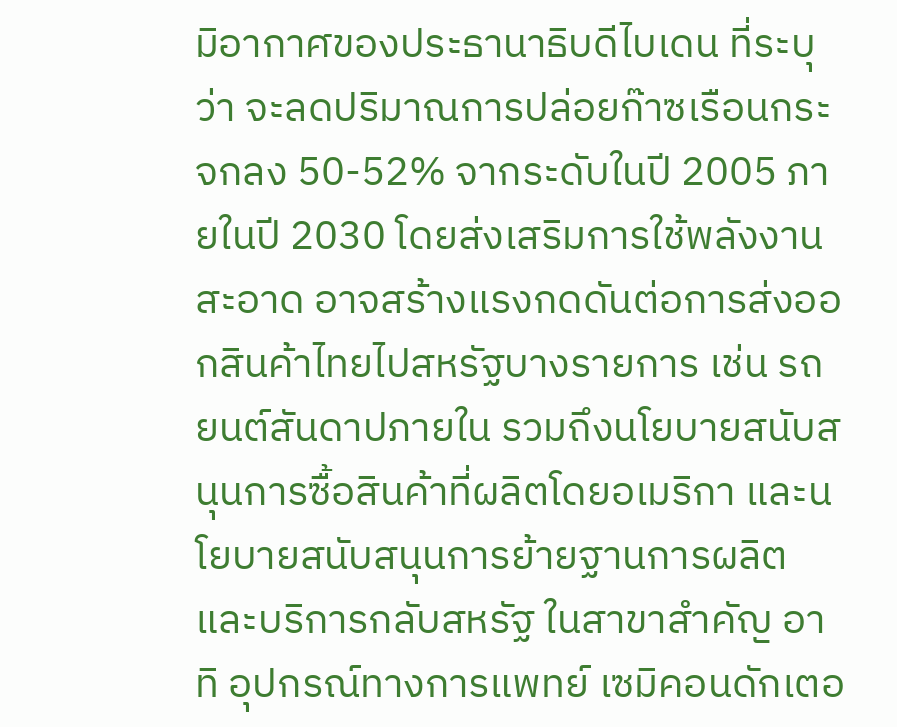มิอากาศของประธานาธิบดีไบเดน ที่ระบุว่า จะลดปริมาณการปล่อยก๊าซเรือนกระจกลง 50-52% จากระดับในปี 2005 ภายในปี 2030 โดยส่งเสริมการใช้พลังงานสะอาด อาจสร้างแรงกดดันต่อการส่งออกสินค้าไทยไปสหรัฐบางรายการ เช่น รถยนต์สันดาปภายใน รวมถึงนโยบายสนับสนุนการซื้อสินค้าที่ผลิตโดยอเมริกา และนโยบายสนับสนุนการย้ายฐานการผลิตและบริการกลับสหรัฐ ในสาขาสำคัญ อาทิ อุปกรณ์ทางการแพทย์ เซมิคอนดักเตอ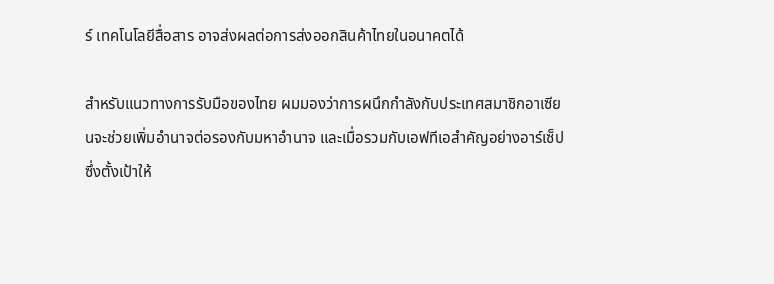ร์ เทคโนโลยีสื่อสาร อาจส่งผลต่อการส่งออกสินค้าไทยในอนาคตได้

สำหรับแนวทางการรับมือของไทย ผมมองว่าการผนึกกำลังกับประเทศสมาชิกอาเซียนจะช่วยเพิ่มอำนาจต่อรองกับมหาอำนาจ และเมื่อรวมกับเอฟทีเอสำคัญอย่างอาร์เซ็ปซึ่งตั้งเป้าให้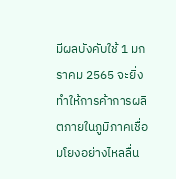มีผลบังคับใช้ 1 มกราคม 2565 จะยิ่งทำให้การค้าการผลิตภายในภูมิภาคเชื่อมโยงอย่างไหลลื่น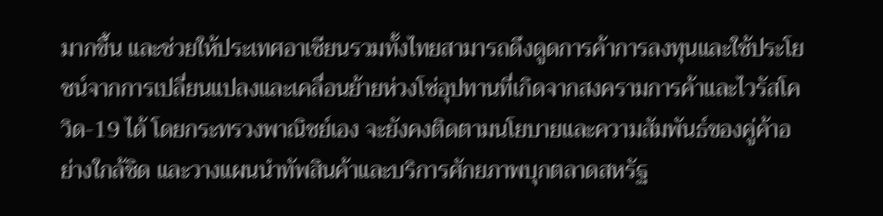มากขึ้น และช่วยให้ประเทศอาเซียนรวมทั้งไทยสามารถดึงดูดการค้าการลงทุนและใช้ประโยชน์จากการเปลี่ยนแปลงและเคลื่อนย้ายห่วงโซ่อุปทานที่เกิดจากสงครามการค้าและไวรัสโควิด-19 ได้ โดยกระทรวงพาณิชย์เอง จะยังคงติดตามนโยบายและความสัมพันธ์ของคู่ค้าอย่างใกล้ชิด และวางแผนนำทัพสินค้าและบริการศักยภาพบุกตลาดสหรัฐ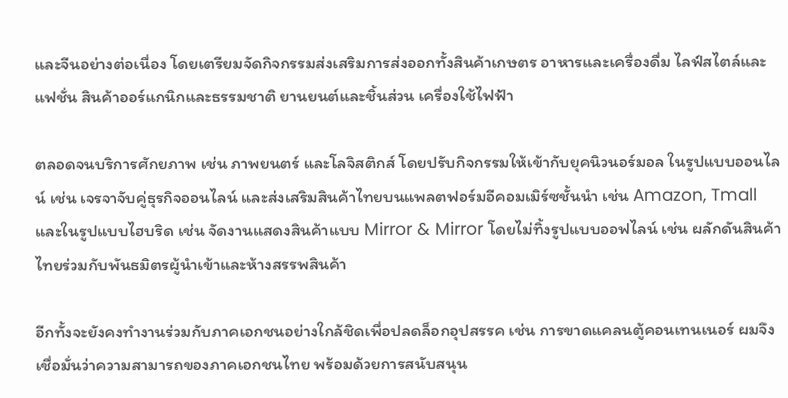และจีนอย่างต่อเนื่อง โดยเตรียมจัดกิจกรรมส่งเสริมการส่งออกทั้งสินค้าเกษตร อาหารและเครื่องดื่ม ไลฟ์สไตล์และแฟชั่น สินค้าออร์แกนิกและธรรมชาติ ยานยนต์และชิ้นส่วน เครื่องใช้ไฟฟ้า

ตลอดจนบริการศักยภาพ เช่น ภาพยนตร์ และโลจิสติกส์ โดยปรับกิจกรรมให้เข้ากับยุคนิวนอร์มอล ในรูปแบบออนไลน์ เช่น เจรจาจับคู่ธุรกิจออนไลน์ และส่งเสริมสินค้าไทยบนแพลตฟอร์มอีคอมเมิร์ซชั้นนำ เช่น Amazon, Tmall และในรูปแบบไฮบริด เช่น จัดงานแสดงสินค้าแบบ Mirror & Mirror โดยไม่ทิ้งรูปแบบออฟไลน์ เช่น ผลักดันสินค้าไทยร่วมกับพันธมิตรผู้นำเข้าและห้างสรรพสินค้า

อีกทั้งจะยังคงทำงานร่วมกับภาคเอกชนอย่างใกล้ชิดเพื่อปลดล็อกอุปสรรค เช่น การขาดแคลนตู้คอนเทนเนอร์ ผมจึงเชื่อมั่นว่าความสามารถของภาคเอกชนไทย พร้อมด้วยการสนับสนุน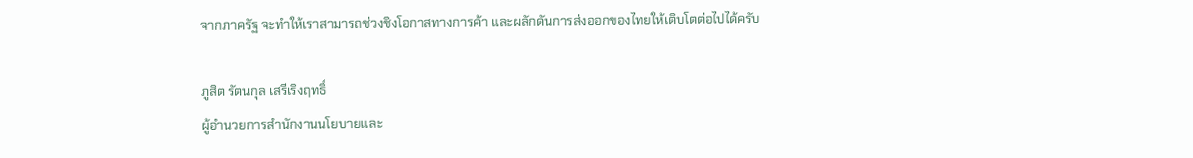จากภาครัฐ จะทำให้เราสามารถช่วงชิงโอกาสทางการค้า และผลักดันการส่งออกของไทยให้เติบโตต่อไปได้ครับ

ภูสิต รัตนกุล เสรีเริงฤทธิ์
ผู้อำนวยการสำนักงานนโยบายและ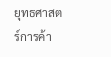ยุทธศาสตร์การค้า